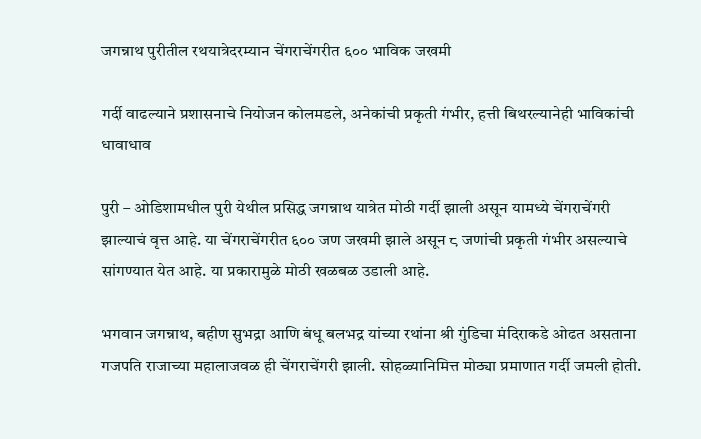जगन्नाथ पुरीतील रथयात्रेदरम्यान चेंगराचेंगरीत ६०० भाविक जखमी

गर्दी वाढल्याने प्रशासनाचे नियोजन कोलमडले, अनेकांची प्रकृती गंभीर, हत्ती बिथरल्यानेही भाविकांची धावाधाव

पुरी – ओडिशामधील पुरी येथील प्रसिद्ध जगन्नाथ यात्रेत मोठी गर्दी झाली असून यामध्ये चेंगराचेंगरी झाल्याचं वृत्त आहे. या चेंगराचेंगरीत ६०० जण जखमी झाले असून ८ जणांची प्रकृती गंभीर असल्याचे सांगण्यात येत आहे. या प्रकारामुळे मोठी खळबळ उडाली आहे.

भगवान जगन्नाथ, बहीण सुभद्रा आणि बंधू बलभद्र यांच्या रथांना श्री गुंडिचा मंदिराकडे ओढत असताना गजपति राजाच्या महालाजवळ ही चेंगराचेंगरी झाली. सोहळ्यानिमित्त मोठ्या प्रमाणात गर्दी जमली होती.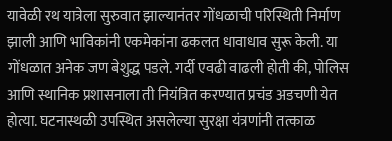यावेळी रथ यात्रेला सुरुवात झाल्यानंतर गोंधळाची परिस्थिती निर्माण झाली आणि भाविकांनी एकमेकांना ढकलत धावाधाव सुरू केली. या गोंधळात अनेक जण बेशुद्ध पडले. गर्दी एवढी वाढली होती की, पोलिस आणि स्थानिक प्रशासनाला ती नियंत्रित करण्यात प्रचंड अडचणी येत होत्या. घटनास्थळी उपस्थित असलेल्या सुरक्षा यंत्रणांनी तत्काळ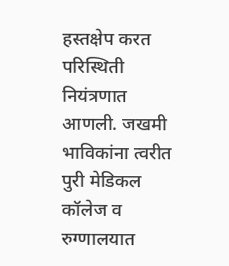हस्तक्षेप करत परिस्थिती नियंत्रणात आणली. जखमी भाविकांना त्वरीत पुरी मेडिकल कॉलेज व रुग्णालयात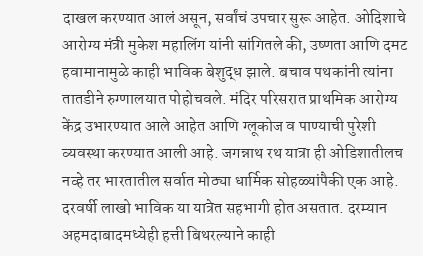दाखल करण्यात आलं असून, सर्वांचं उपचार सुरू आहेत. ओदिशाचे आरोग्य मंत्री मुकेश महालिंग यांनी सांगितले की, उष्णता आणि दमट हवामानामुळे काही भाविक बेशुद्ध झाले. बचाव पथकांनी त्यांना तातडीने रुग्णालयात पोहोचवले. मंदिर परिसरात प्राथमिक आरोग्य केंद्र उभारण्यात आले आहेत आणि ग्लूकोज व पाण्याची पुरेशी व्यवस्था करण्यात आली आहे. जगन्नाथ रथ यात्रा ही ओडिशातीलच नव्हे तर भारतातील सर्वात मोठ्या धार्मिक सोहळ्यांपैकी एक आहे. दरवर्षी लाखो भाविक या यात्रेत सहभागी होत असतात. दरम्यान अहमदाबादमध्येही हत्ती बिथरल्याने काही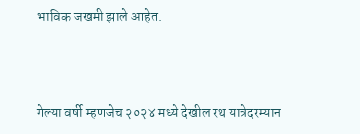भाविक जखमी झाले आहेत.



गेल्या वर्षी म्हणजेच २०२४ मध्ये देखील रथ यात्रेदरम्यान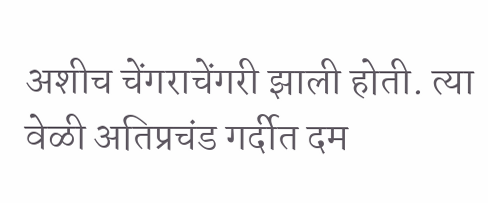अशीच चेंगराचेंगरी झाली होती. त्या वेळी अतिप्रचंड गर्दीत दम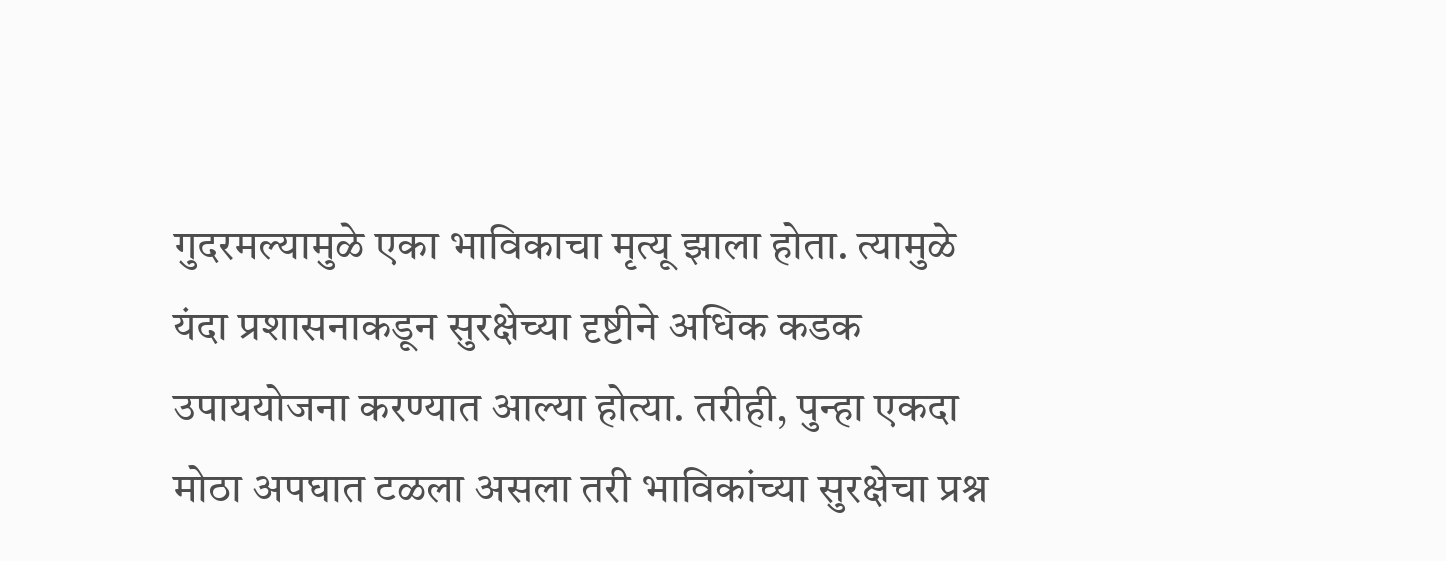गुदरमल्यामुळे एका भाविकाचा मृत्यू झाला होता. त्यामुळे यंदा प्रशासनाकडून सुरक्षेच्या दृष्टीने अधिक कडक उपाययोजना करण्यात आल्या होत्या. तरीही, पुन्हा एकदा मोठा अपघात टळला असला तरी भाविकांच्या सुरक्षेचा प्रश्न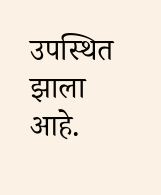उपस्थित झाला आहे.